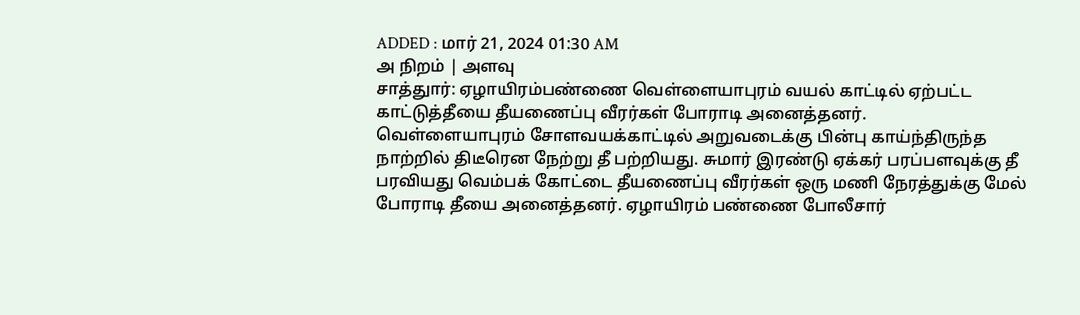ADDED : மார் 21, 2024 01:30 AM
அ நிறம் | அளவு
சாத்துார்: ஏழாயிரம்பண்ணை வெள்ளையாபுரம் வயல் காட்டில் ஏற்பட்ட காட்டுத்தீயை தீயணைப்பு வீரர்கள் போராடி அனைத்தனர்.
வெள்ளையாபுரம் சோளவயக்காட்டில் அறுவடைக்கு பின்பு காய்ந்திருந்த நாற்றில் திடீரென நேற்று தீ பற்றியது. சுமார் இரண்டு ஏக்கர் பரப்பளவுக்கு தீ பரவியது வெம்பக் கோட்டை தீயணைப்பு வீரர்கள் ஒரு மணி நேரத்துக்கு மேல் போராடி தீயை அனைத்தனர். ஏழாயிரம் பண்ணை போலீசார்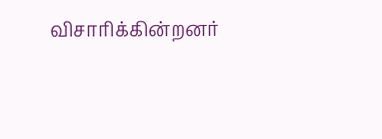விசாரிக்கின்றனர்